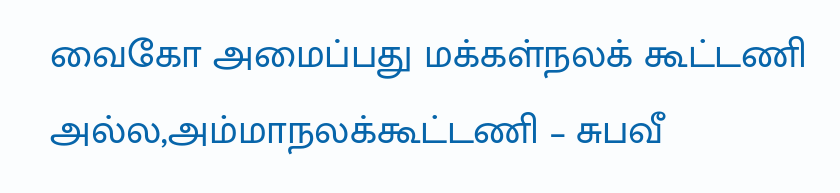வைகோ அமைப்பது மக்கள்நலக் கூட்டணி அல்ல,அம்மாநலக்கூட்டணி – சுபவீ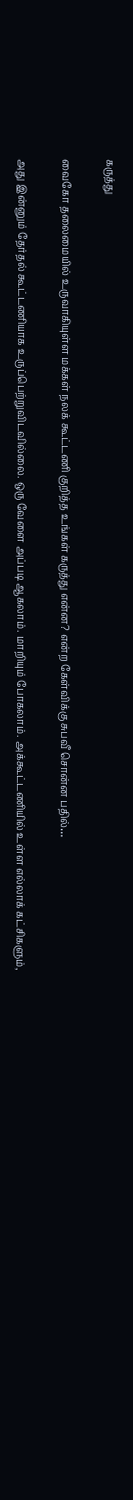கருத்து

வைகோ தலைமையில் உருவாகியுள்ள மக்கள் நலக் கூட்டணி குறித்த உங்கள் கருத்து என்ன? என்ற கேள்விக்கு சுபவீ சொன்ன பதில்…

அது இன்னும் தேர்தல் கூட்டணியாக உருப்பெற்றுவிடவில்லை. ஒரு வேளை அப்படி ஆகலாம். மாறியும் போகலாம். அக்கூட்டணியில் உள்ள எல்லாக் கட்சிகளும்,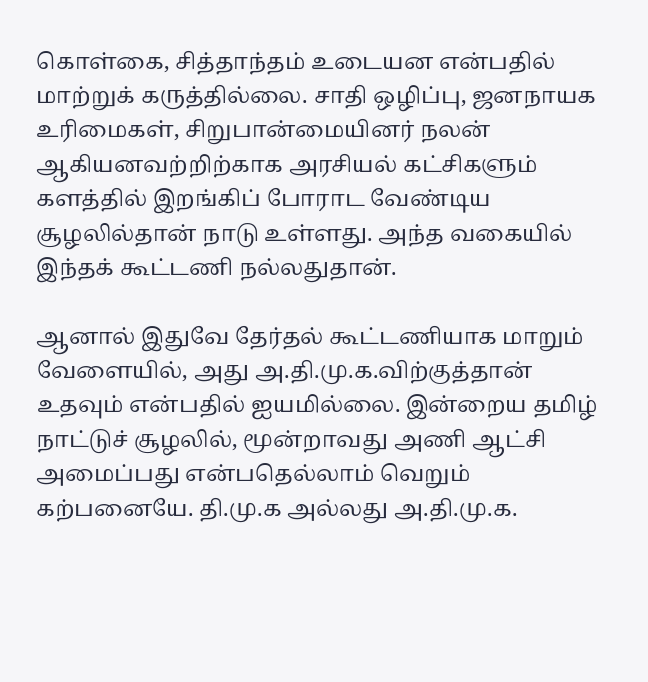கொள்கை, சித்தாந்தம் உடையன என்பதில் மாற்றுக் கருத்தில்லை. சாதி ஒழிப்பு, ஜனநாயக உரிமைகள், சிறுபான்மையினர் நலன் ஆகியனவற்றிற்காக அரசியல் கட்சிகளும் களத்தில் இறங்கிப் போராட வேண்டிய சூழலில்தான் நாடு உள்ளது. அந்த வகையில் இந்தக் கூட்டணி நல்லதுதான்.

ஆனால் இதுவே தேர்தல் கூட்டணியாக மாறும் வேளையில், அது அ.தி.மு.க.விற்குத்தான் உதவும் என்பதில் ஐயமில்லை. இன்றைய தமிழ் நாட்டுச் சூழலில், மூன்றாவது அணி ஆட்சி அமைப்பது என்பதெல்லாம் வெறும் கற்பனையே. தி.மு.க அல்லது அ.தி.மு.க.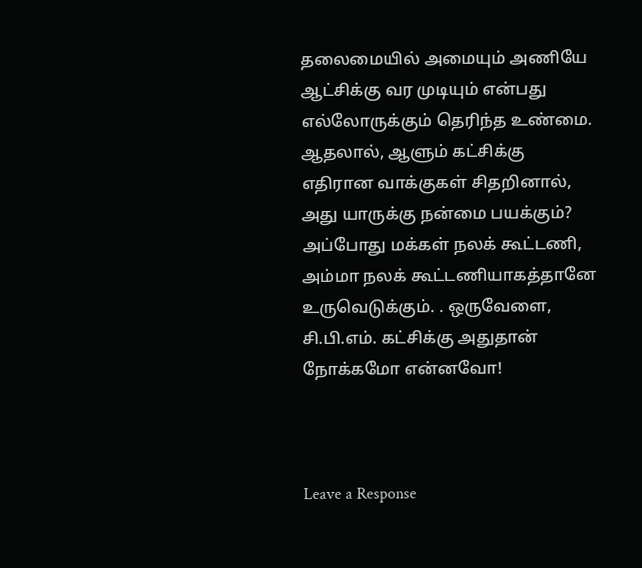தலைமையில் அமையும் அணியே ஆட்சிக்கு வர முடியும் என்பது  எல்லோருக்கும் தெரிந்த உண்மை. ஆதலால், ஆளும் கட்சிக்கு எதிரான வாக்குகள் சிதறினால், அது யாருக்கு நன்மை பயக்கும்? அப்போது மக்கள் நலக் கூட்டணி, அம்மா நலக் கூட்டணியாகத்தானே உருவெடுக்கும். . ஒருவேளை, சி.பி.எம். கட்சிக்கு அதுதான் நோக்கமோ என்னவோ!



Leave a Response